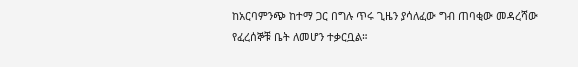ከአርባምንጭ ከተማ ጋር በግሉ ጥሩ ጊዜን ያሳለፈው ግብ ጠባቂው መዳረሻው የፈረሰኞቹ ቤት ለመሆን ተቃርቧል።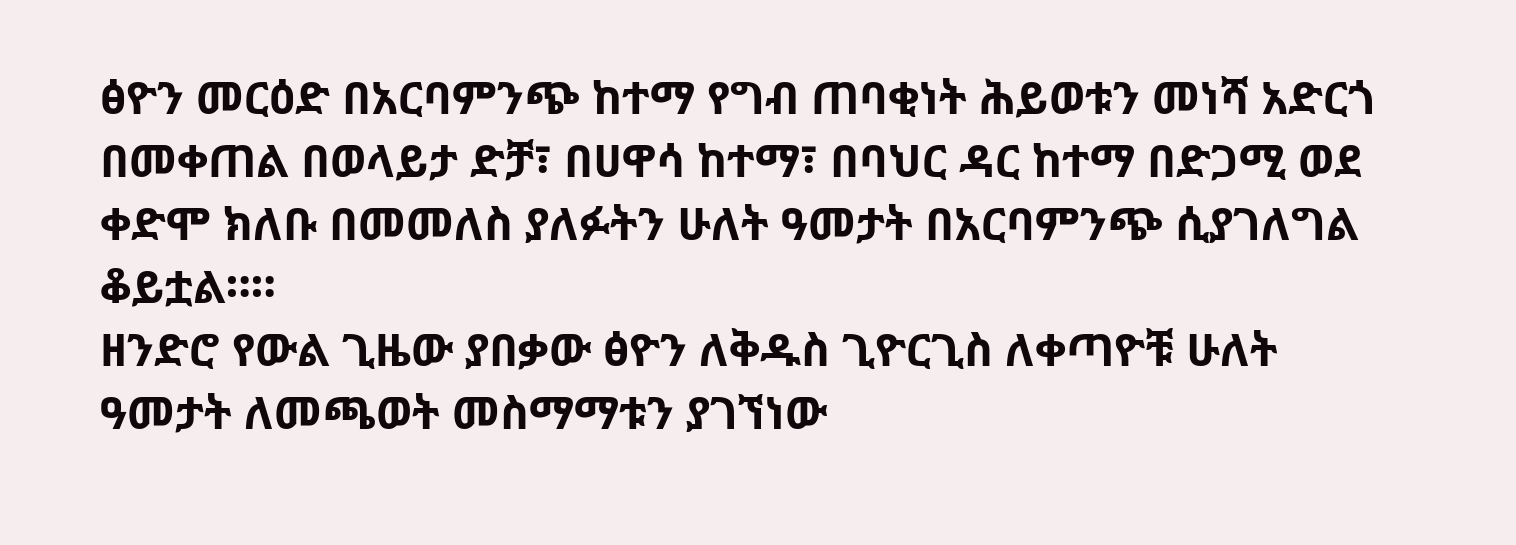ፅዮን መርዕድ በአርባምንጭ ከተማ የግብ ጠባቂነት ሕይወቱን መነሻ አድርጎ በመቀጠል በወላይታ ድቻ፣ በሀዋሳ ከተማ፣ በባህር ዳር ከተማ በድጋሚ ወደ ቀድሞ ክለቡ በመመለስ ያለፉትን ሁለት ዓመታት በአርባምንጭ ሲያገለግል ቆይቷል።።
ዘንድሮ የውል ጊዜው ያበቃው ፅዮን ለቅዱስ ጊዮርጊስ ለቀጣዮቹ ሁለት ዓመታት ለመጫወት መስማማቱን ያገኘነው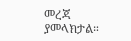መረጃ ያመላክታል።